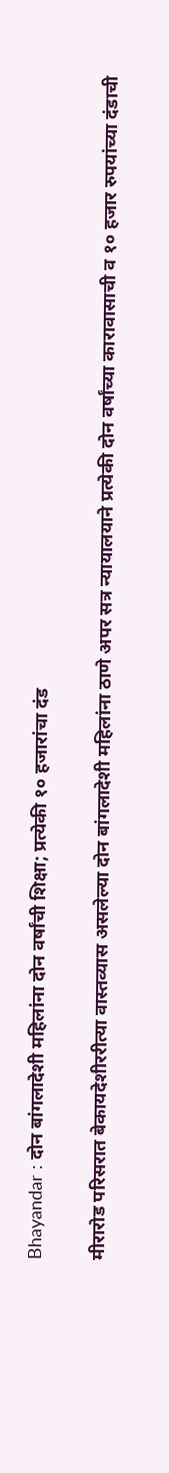Bhayandar : दोन बांगलादेशी महिलांना दोन वर्षांची शिक्षा; प्रत्येकी १० हजारांचा दंड

मीरारोड परिसरात बेकायदेशीररीत्या वास्तव्यास असलेल्या दोन बांगलादेशी महिलांना ठाणे अपर सत्र न्यायालयाने प्रत्येकी दोन वर्षांच्या कारावासाची व १० हजार रुपयांच्या दंडाची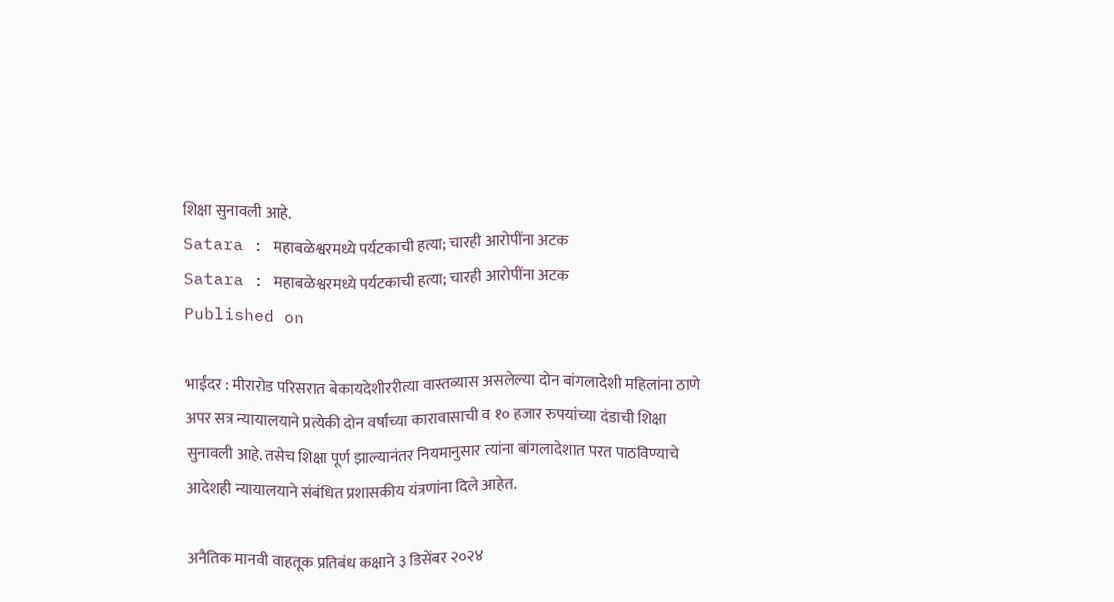शिक्षा सुनावली आहे.
Satara : महाबळेश्वरमध्ये पर्यटकाची हत्या; चारही आरोपींना अटक
Satara : महाबळेश्वरमध्ये पर्यटकाची हत्या; चारही आरोपींना अटक
Published on

भाईंदर : मीरारोड परिसरात बेकायदेशीररीत्या वास्तव्यास असलेल्या दोन बांगलादेशी महिलांना ठाणे अपर सत्र न्यायालयाने प्रत्येकी दोन वर्षांच्या कारावासाची व १० हजार रुपयांच्या दंडाची शिक्षा सुनावली आहे. तसेच शिक्षा पूर्ण झाल्यानंतर नियमानुसार त्यांना बांगलादेशात परत पाठविण्याचे आदेशही न्यायालयाने संबंधित प्रशासकीय यंत्रणांना दिले आहेत.

अनैतिक मानवी वाहतूक प्रतिबंध कक्षाने ३ डिसेंबर २०२४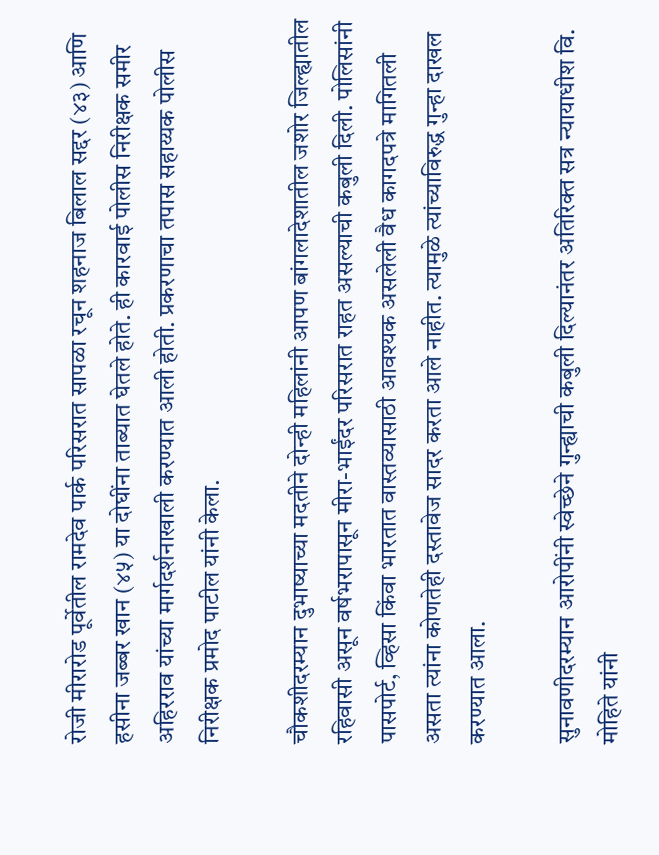रोजी मीरारोड पूर्वेतील रामदेव पार्क परिसरात सापळा रचून शहनाज बिलाल सद्दर (४३) आणि हसीना जब्बर खान (४५) या दोघींना ताब्यात घेतले होते. ही कारवाई पोलीस निरीक्षक समीर अहिरराव यांच्या मार्गदर्शनाखाली करण्यात आली होती. प्रकरणाचा तपास सहाय्यक पोलीस निरीक्षक प्रमोद पाटील यांनी केला.

चौकशीदरम्यान दुभाष्याच्या मदतीने दोन्ही महिलांनी आपण बांगलादेशातील जशोर जिल्ह्यातील रहिवासी असून वर्षभरापासून मीरा-भाईंदर परिसरात राहत असल्याची कबुली दिली. पोलिसांनी पासपोर्ट, व्हिसा किंवा भारतात वास्तव्यासाठी आवश्यक असलेली वैध कागदपत्रे मागितली असता त्यांना कोणतेही दस्तावेज सादर करता आले नाहीत. त्यामुळे त्यांच्याविरुद्ध गुन्हा दाखल करण्यात आला.

सुनावणीदरम्यान आरोपींनी स्वेच्छेने गुन्ह्याची कबुली दिल्यानंतर अतिरिक्त सत्र न्यायाधीश वि. मोहिते यांनी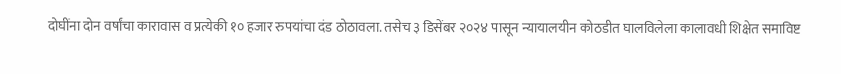दोघींना दोन वर्षांचा कारावास व प्रत्येकी १० हजार रुपयांचा दंड ठोठावला. तसेच ३ डिसेंबर २०२४ पासून न्यायालयीन कोठडीत घालविलेला कालावधी शिक्षेत समाविष्ट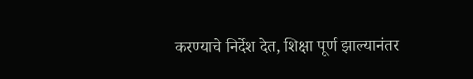करण्याचे निर्देश देत, शिक्षा पूर्ण झाल्यानंतर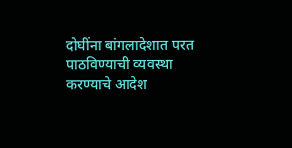दोघींना बांगलादेशात परत पाठविण्याची व्यवस्था करण्याचे आदेश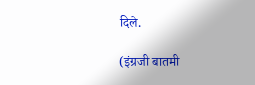दिले.

(इंग्रजी बातमी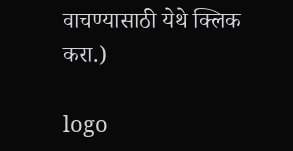वाचण्यासाठी येथे क्लिक करा.)

logo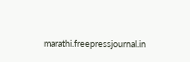marathi.freepressjournal.in